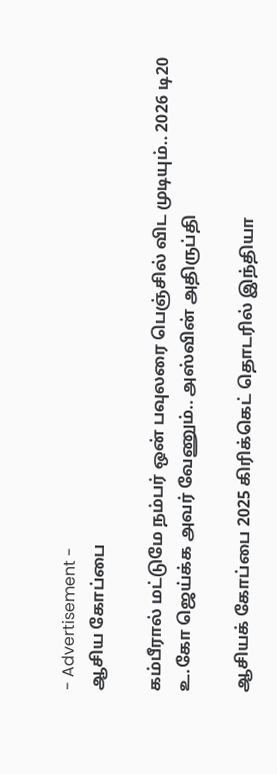- Advertisement -
ஆசிய கோப்பை

கம்பீரால் மட்டுமே நம்பர் ஒன் பவுலரை பெஞ்சில் விட முடியும்.. 2026 டி20 உ.கோ ஜெய்க்க அவர் வேணும்.. அஸ்வின் அதிருப்தி

ஆசியக் கோப்பை 2025 கிரிக்கெட் தொடரில் இந்தியா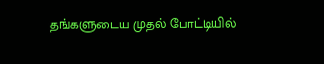தங்களுடைய முதல் போட்டியில்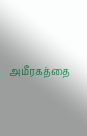அமீரகத்தை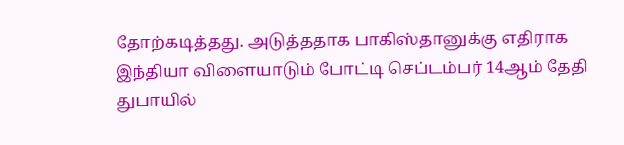தோற்கடித்தது. அடுத்ததாக பாகிஸ்தானுக்கு எதிராக இந்தியா விளையாடும் போட்டி செப்டம்பர் 14ஆம் தேதி துபாயில்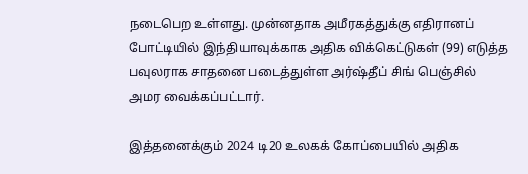நடைபெற உள்ளது. முன்னதாக அமீரகத்துக்கு எதிரானப் போட்டியில் இந்தியாவுக்காக அதிக விக்கெட்டுகள் (99) எடுத்த பவுலராக சாதனை படைத்துள்ள அர்ஷ்தீப் சிங் பெஞ்சில் அமர வைக்கப்பட்டார்.

இத்தனைக்கும் 2024 டி20 உலகக் கோப்பையில் அதிக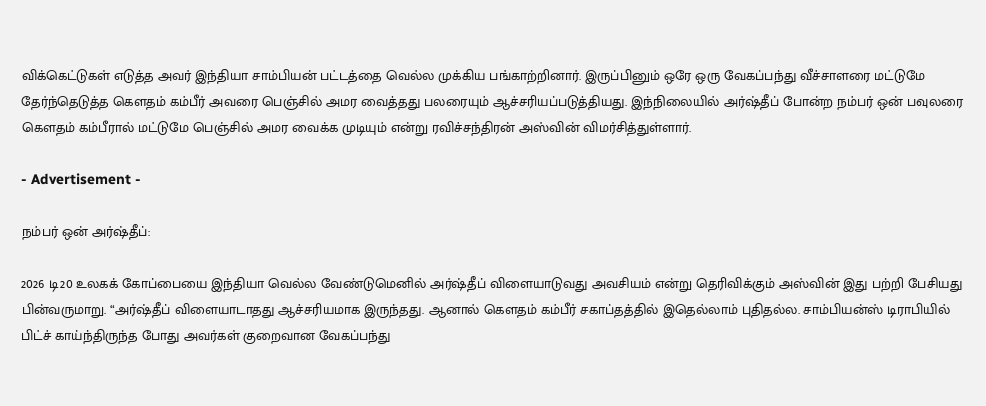விக்கெட்டுகள் எடுத்த அவர் இந்தியா சாம்பியன் பட்டத்தை வெல்ல முக்கிய பங்காற்றினார். இருப்பினும் ஒரே ஒரு வேகப்பந்து வீச்சாளரை மட்டுமே தேர்ந்தெடுத்த கௌதம் கம்பீர் அவரை பெஞ்சில் அமர வைத்தது பலரையும் ஆச்சரியப்படுத்தியது. இந்நிலையில் அர்ஷ்தீப் போன்ற நம்பர் ஒன் பவுலரை கௌதம் கம்பீரால் மட்டுமே பெஞ்சில் அமர வைக்க முடியும் என்று ரவிச்சந்திரன் அஸ்வின் விமர்சித்துள்ளார்.

- Advertisement -

நம்பர் ஒன் அர்ஷ்தீப்:

2026 டி20 உலகக் கோப்பையை இந்தியா வெல்ல வேண்டுமெனில் அர்ஷ்தீப் விளையாடுவது அவசியம் என்று தெரிவிக்கும் அஸ்வின் இது பற்றி பேசியது பின்வருமாறு. “அர்ஷ்தீப் விளையாடாதது ஆச்சரியமாக இருந்தது. ஆனால் கௌதம் கம்பீர் சகாப்தத்தில் இதெல்லாம் புதிதல்ல. சாம்பியன்ஸ் டிராபியில் பிட்ச் காய்ந்திருந்த போது அவர்கள் குறைவான வேகப்பந்து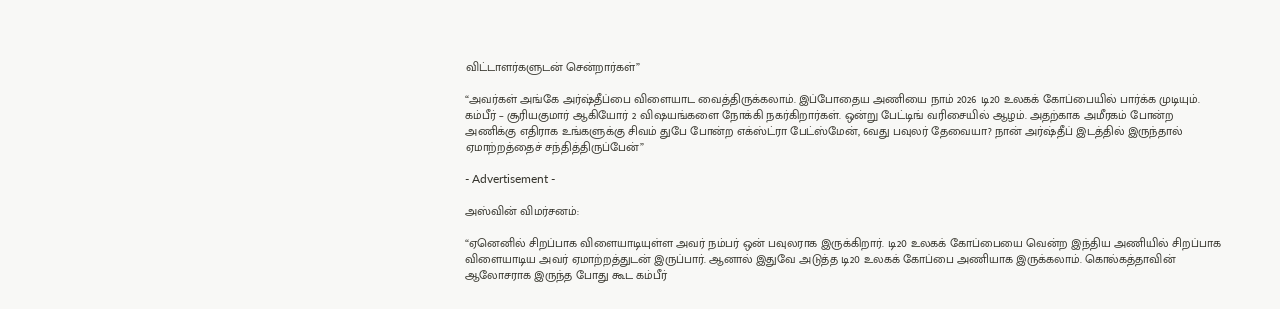விட்டாளர்களுடன் சென்றார்கள்”

“அவர்கள் அங்கே அர்ஷ்தீப்பை விளையாட வைத்திருக்கலாம். இப்போதைய அணியை நாம் 2026 டி20 உலகக் கோப்பையில் பார்க்க முடியும். கம்பீர் – சூரியகுமார் ஆகியோர் 2 விஷயங்களை நோக்கி நகர்கிறார்கள். ஒன்று பேட்டிங் வரிசையில் ஆழம். அதற்காக அமீரகம் போன்ற அணிக்கு எதிராக உங்களுக்கு சிவம் துபே போன்ற எக்ஸ்ட்ரா பேட்ஸ்மேன், 6வது பவுலர் தேவையா? நான் அர்ஷ்தீப் இடத்தில் இருந்தால் ஏமாற்றத்தைச் சந்தித்திருப்பேன்”

- Advertisement -

அஸ்வின் விமர்சனம்:

“ஏனெனில் சிறப்பாக விளையாடியுள்ள அவர் நம்பர் ஒன் பவுலராக இருக்கிறார். டி20 உலகக் கோப்பையை வென்ற இந்திய அணியில் சிறப்பாக விளையாடிய அவர் ஏமாற்றத்துடன் இருப்பார். ஆனால் இதுவே அடுத்த டி20 உலகக் கோப்பை அணியாக இருக்கலாம். கொல்கத்தாவின் ஆலோசராக இருந்த போது கூட கம்பீர்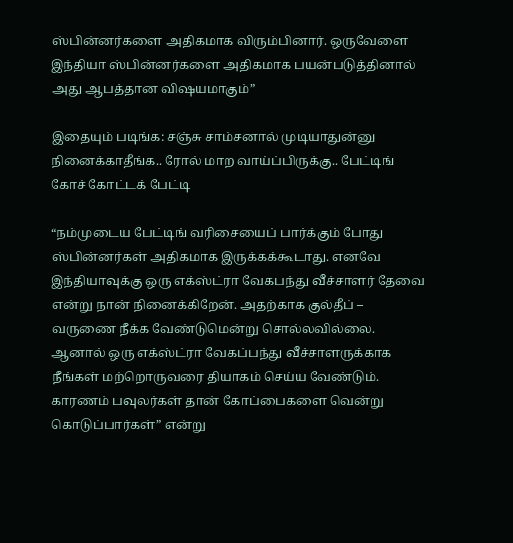ஸ்பின்னர்களை அதிகமாக விரும்பினார். ஒருவேளை இந்தியா ஸ்பின்னர்களை அதிகமாக பயன்படுத்தினால் அது ஆபத்தான விஷயமாகும்”

இதையும் படிங்க: சஞ்சு சாம்சனால் முடியாதுன்னு நினைக்காதீங்க.. ரோல் மாற வாய்ப்பிருக்கு.. பேட்டிங் கோச் கோட்டக் பேட்டி

“நம்முடைய பேட்டிங் வரிசையைப் பார்க்கும் போது ஸ்பின்னர்கள் அதிகமாக இருக்கக்கூடாது. எனவே இந்தியாவுக்கு ஒரு எக்ஸ்ட்ரா வேகபந்து வீச்சாளர் தேவை என்று நான் நினைக்கிறேன். அதற்காக குல்தீப் – வருணை நீக்க வேண்டுமென்று சொல்லவில்லை. ஆனால் ஒரு எக்ஸ்ட்ரா வேகப்பந்து வீச்சாளருக்காக நீங்கள் மற்றொருவரை தியாகம் செய்ய வேண்டும். காரணம் பவுலர்கள் தான் கோப்பைகளை வென்று கொடுப்பார்கள்” என்று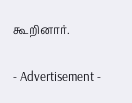கூறினார்.

- Advertisement -